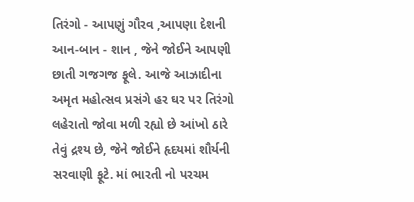તિરંગો - આપણું ગૌરવ ,આપણા દેશની આન-બાન - શાન , જેને જોઈને આપણી છાતી ગજગજ ફૂલે. આજે આઝાદીના અમૃત મહોત્સવ પ્રસંગે હર ઘર પર તિરંગો લહેરાતો જોવા મળી રહ્યો છે આંખો ઠારે તેવું દ્રશ્ય છે, જેને જોઈને હૃદયમાં શૌર્યની સરવાણી ફૂટે. માં ભારતી નો પરચમ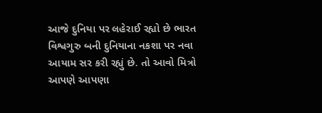આજે દુનિયા પર લહેરાઈ રહ્યો છે ભારત વિશ્વગુરુ બની દુનિયાના નકશા પર નવા આયામ સર કરી રહ્યું છે. તો આવો મિત્રો આપણે આપણા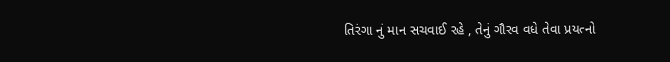તિરંગા નું માન સચવાઈ રહે , તેનું ગૌરવ વધે તેવા પ્રયત્નો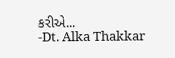કરીએ...
-Dt. Alka Thakkar